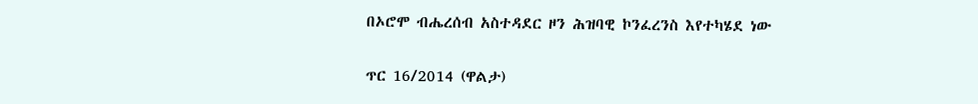በኦሮሞ ብሔረሰብ አስተዳደር ዞን ሕዝባዊ ኮንፈረንስ እየተካሄደ ነው

ጥር 16/2014 (ዋልታ)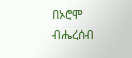በኦሮሞ ብሔረሰብ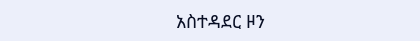አስተዳደር ዞን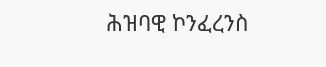ሕዝባዊ ኮንፈረንስ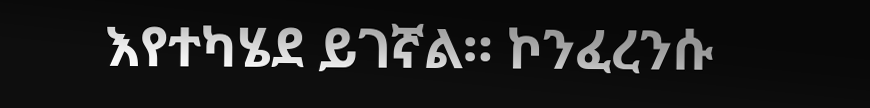እየተካሄደ ይገኛል። ኮንፈረንሱ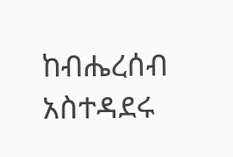ከብሔረሰብ አስተዳደሩ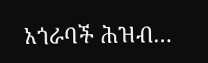አጎራባች ሕዝብ…